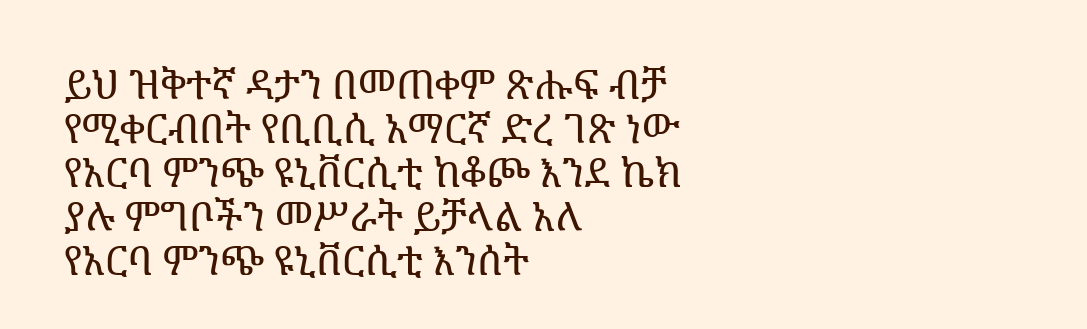ይህ ዝቅተኛ ዳታን በመጠቀም ጽሑፍ ብቻ የሚቀርብበት የቢቢሲ አማርኛ ድረ ገጽ ነው
የአርባ ምንጭ ዩኒቨርሲቲ ከቆጮ እንደ ኬክ ያሉ ምግቦችን መሥራት ይቻላል አለ
የአርባ ምንጭ ዩኒቨርሲቲ እንሰት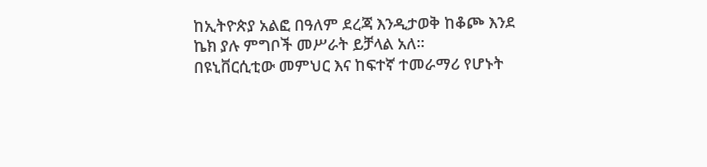ከኢትዮጵያ አልፎ በዓለም ደረጃ እንዲታወቅ ከቆጮ እንደ ኬክ ያሉ ምግቦች መሥራት ይቻላል አለ።
በዩኒቨርሲቲው መምህር እና ከፍተኛ ተመራማሪ የሆኑት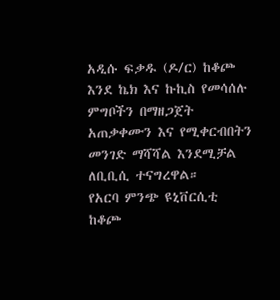አዲሱ ፍቃዱ (ዶ/ር) ከቆጮ እንደ ኬክ እና ኩኪስ የመሳሰሉ ምግቦችን በማዘጋጀት አጠቃቀሙን እና የሚቀርብበትን መንገድ ማሻሻል እንደሚቻል ለቢቢሲ ተናግረዋል።
የአርባ ምንጭ ዩኒቨርሲቲ ከቆጮ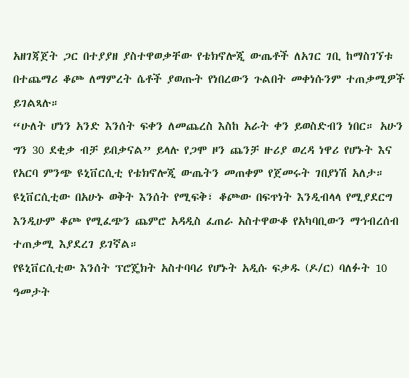አዘገጃጀት ጋር በተያያዘ ያስተዋወቃቸው የቴክኖሎጂ ውጤቶች ለአገር ገቢ ከማስገኘቱ በተጨማሪ ቆጮ ለማምረት ሴቶች ያወጡት የነበረውን ጉልበት መቀነሱንም ተጠቃሚዎች ይገልጻሉ።
“ሁለት ሆነን አንድ እንሰት ፍቀን ለመጨረስ እስከ አራት ቀን ይወስድብን ነበር። አሁን ግን 30 ደቂቃ ብቻ ይበቃናል” ይላሉ የጋሞ ዞን ጨንቻ ዙሪያ ወረዳ ነዋሪ የሆኑት እና የአርባ ምንጭ ዩኒቨርሲቲ የቴክኖሎጂ ውጤትን መጠቀም የጀመሩት ገበያነሽ አለታ።
ዩኒቨርሲቲው በአሁኑ ወቅት እንሰት የሚፍቅ፣ ቆጮው በፍጥነት እንዲብላላ የሚያደርግ እንዲሁም ቆጮ የሚፈጭን ጨምሮ አዳዲስ ፈጠራ አስተዋውቆ የአካባቢውን ማኅብረሰብ ተጠቃሚ እያደረገ ይገኛል።
የዩኒቨርሲቲው እንሰት ፕሮጄክት አስተባባሪ የሆኑት አዲሱ ፍቃዱ (ዶ/ር) ባለፉት 10 ዓመታት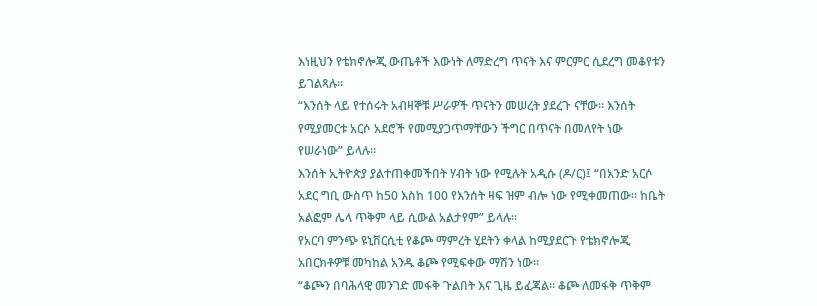እነዚህን የቴክኖሎጂ ውጤቶች እውነት ለማድረግ ጥናት እና ምርምር ሲደረግ መቆየቱን ይገልጻሉ።
“እንሰት ላይ የተሰሩት አብዛኞቹ ሥራዎች ጥናትን መሠረት ያደረጉ ናቸው። እንሰት የሚያመርቱ አርሶ አደሮች የመሚያጋጥማቸውን ችግር በጥናት በመለየት ነው የሠራነው” ይላሉ።
እንሰት ኢትዮጵያ ያልተጠቀመችበት ሃብት ነው የሚሉት አዲሱ (ዶ/ር)፤ “በአንድ አርሶ አደር ግቢ ውስጥ ከ50 እስከ 100 የእንሰት ዛፍ ዝም ብሎ ነው የሚቀመጠው። ከቤት አልፎም ሌላ ጥቅም ላይ ሲውል አልታየም” ይላሉ።
የአርባ ምንጭ ዩኒቨርሲቲ የቆጮ ማምረት ሂደትን ቀላል ከሚያደርጉ የቴክኖሎጂ አበርክቶዎቹ መካከል አንዱ ቆጮ የሚፍቀው ማሽን ነው።
“ቆጮን በባሕላዊ መንገድ መፋቅ ጉልበት እና ጊዜ ይፈጃል። ቆጮ ለመፋቅ ጥቅም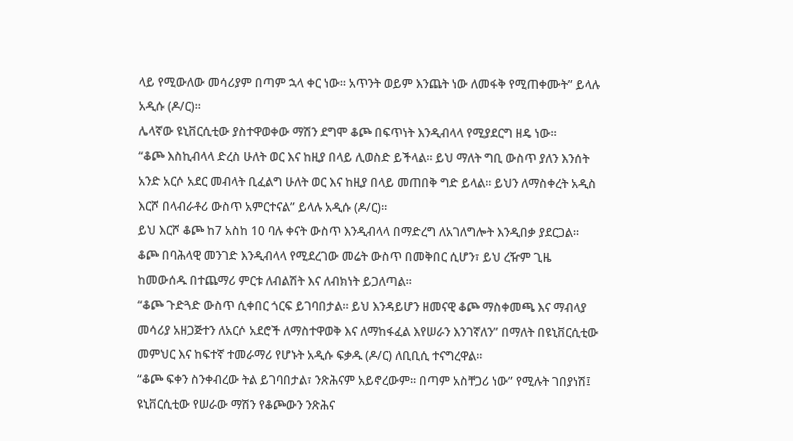ላይ የሚውለው መሳሪያም በጣም ኋላ ቀር ነው። አጥንት ወይም እንጨት ነው ለመፋቅ የሚጠቀሙት” ይላሉ አዲሱ (ዶ/ር)።
ሌላኛው ዩኒቨርሲቲው ያስተዋወቀው ማሽን ደግሞ ቆጮ በፍጥነት እንዲብላላ የሚያደርግ ዘዴ ነው።
“ቆጮ እስኪብላላ ድረስ ሁለት ወር እና ከዚያ በላይ ሊወስድ ይችላል። ይህ ማለት ግቢ ውስጥ ያለን እንሰት አንድ አርሶ አደር መብላት ቢፈልግ ሁለት ወር እና ከዚያ በላይ መጠበቅ ግድ ይላል። ይህን ለማስቀረት አዲስ እርሾ በላብራቶሪ ውስጥ አምርተናል” ይላሉ አዲሱ (ዶ/ር)።
ይህ እርሾ ቆጮ ከ7 አስከ 10 ባሉ ቀናት ውስጥ እንዲብላላ በማድረግ ለአገለግሎት እንዲበቃ ያደርጋል።
ቆጮ በባሕላዊ መንገድ እንዲብላላ የሚደረገው መሬት ውስጥ በመቅበር ሲሆን፣ ይህ ረዥም ጊዜ ከመውሰዱ በተጨማሪ ምርቱ ለብልሽት እና ለብክነት ይጋለጣል።
“ቆጮ ጉድጓድ ውስጥ ሲቀበር ጎርፍ ይገባበታል። ይህ እንዳይሆን ዘመናዊ ቆጮ ማስቀመጫ እና ማብላያ መሳሪያ አዘጋጅተን ለአርሶ አደሮች ለማስተዋወቅ እና ለማከፋፈል እየሠራን እንገኛለን” በማለት በዩኒቨርሲቲው መምህር እና ከፍተኛ ተመራማሪ የሆኑት አዲሱ ፍቃዱ (ዶ/ር) ለቢቢሲ ተናግረዋል።
“ቆጮ ፍቀን ስንቀብረው ትል ይገባበታል፣ ንጽሕናም አይኖረውም። በጣም አስቸጋሪ ነው” የሚሉት ገበያነሽ፤ ዩኒቨርሲቲው የሠራው ማሽን የቆጮውን ንጽሕና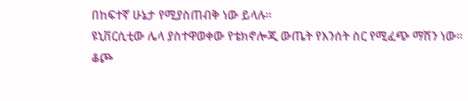በከፍተኛ ሁኔታ የሚያስጠብቅ ነው ይላሉ።
ዩኒቨርሲቲው ሌላ ያስተዋወቀው የቴክኖሎጂ ውጤት የእንሰት ስር የሚፈጭ ማሽን ነው።
ቆጮ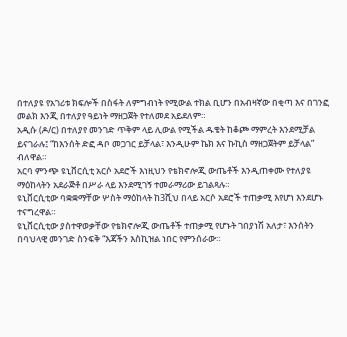በተለያዩ የአገሪቱ ክፍሎች በስፋት ለምግብነት የሚውል ተክል ቢሆን በአብዛኛው በቂጣ እና በገንፎ መልክ እንጂ በተለያየ ዓይነት ማዘጋጀት የተለመደ አይደለም።
አዲሱ (ዶ/ር) በተለያየ መንገድ ጥቅም ላይ ሊውል የሚችል ዱቄት ከቆጮ ማምረት እንደሚቻል ይናገራሉ፤ “ከእንሰት ድፎ ዳቦ መጋገር ይቻላል፣ እንዲሁም ኬክ እና ኩኪስ ማዘጋጀትም ይቻላል” ብለዋል።
አርባ ምንጭ ዩኒቨርሲቲ አርሶ አደሮች እነዚህን የቴክኖሎጂ ውጤቶች እንዲጠቀሙ የተለያዩ ማዕከላትን አደራጅቶ በሥራ ላይ እንደሚገኝ ተመራማሪው ይገልጻሉ።
ዩኒቨርሲቲው ባቋቋማቸው ሦስት ማዕከላት ከ3ሺህ በላይ አርሶ አደሮች ተጠቃሚ እየሆነ እንደሆኑ ተናግረዋል።
ዩኒቨርሲቲው ያስተዋወቃቸው የቴክኖሎጂ ውጤቶች ተጠቃሚ የሆኑት ገበያነሽ አለታ፣ እንሰትን በባህላዊ መንገድ ስንፍቅ “እጃችን እስኪዝል ነበር የምንሰራው።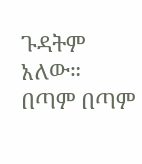ጉዳትም አለው። በጣም በጣም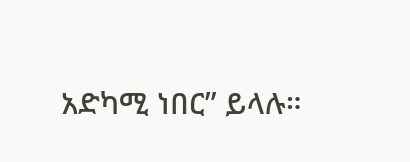አድካሚ ነበር” ይላሉ።